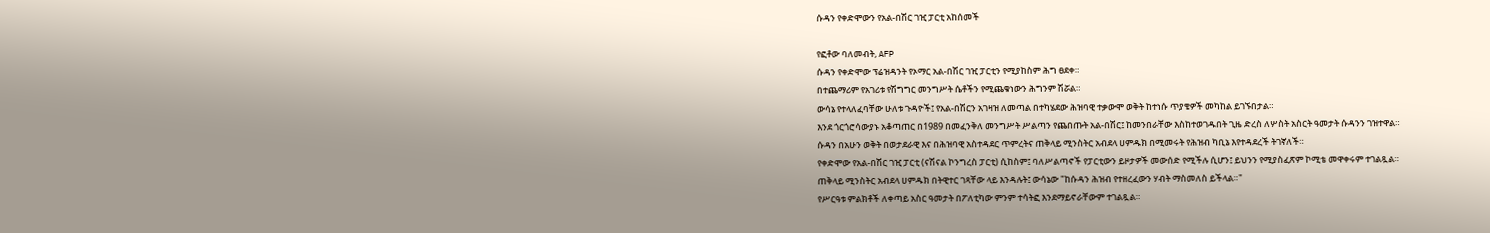ሱዳን የቀድሞውን የአል-በሽር ገዢ ፓርቲ አከሰመች

የፎቶው ባለመብት, AFP
ሱዳን የቀድሞው ፕሬዝዳንት የኦማር አል-በሽር ገዢ ፓርቲን የሚያከስም ሕግ ፀደቀ።
በተጨማሪም የአገሪቱ የሽግግር መንግሥት ሴቶችን የሚጨቁነውን ሕግንም ሽሯል።
ውሳኔ የተላለፈባቸው ሁለቱ ጉዳዮች፤ የአል-በሽርን አገዛዝ ለመጣል በተካሄደው ሕዝባዊ ተቃውሞ ወቅት ከተነሱ ጥያቄዎች መካከል ይገኙበታል።
እንደ ጎርጎሮሳውያኑ አቆጣጠር በ1989 በመፈንቅለ መንግሥት ሥልጣን የጨበጡት አል-በሽር፤ ከመንበራቸው እስከተወገዱበት ጊዜ ድረስ ለሦስት አስርት ዓመታት ሱዳንን ገዝተዋል።
ሱዳን በአሁን ወቅት በወታደራዊ እና በሕዝባዊ አስተዳደር ጥምረትና ጠቅላይ ሚንስትር አብደላ ሀምዱክ በሚመሩት የሕዝብ ካቢኔ እየተዳደረች ትገኛለች።
የቀድሞው የአል-በሽር ገዢ ፓርቲ (ናሽናል ኮንግረስ ፓርቲ) ሲከስም፤ ባለሥልጣኖች የፓርቲውን ይዞታዎች መውሰድ የሚችሉ ሲሆን፤ ይህንን የሚያስፈጽም ኮሚቴ መዋቀሩም ተገልጿል።
ጠቅላይ ሚንስትር አብደላ ሀምዱክ በትዊተር ገጻቸው ላይ እንዳሉት፤ ውሳኔው "ከሱዳን ሕዝብ የተዘረፈውን ሃብት ማስመለስ ይችላል።"
የሥርዓቱ ምልክቶች ለቀጣይ አስር ዓመታት በፖለቲካው ምንም ተሳትፎ እንደማይኖራቸውም ተገልጿል።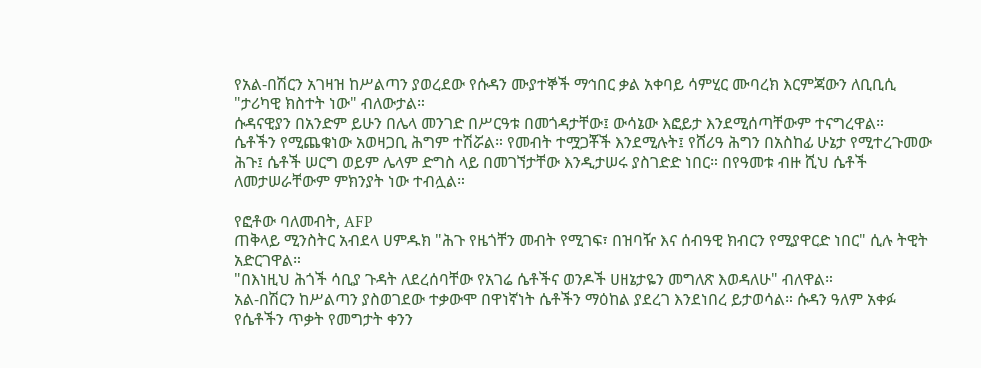የአል-በሽርን አገዛዝ ከሥልጣን ያወረደው የሱዳን ሙያተኞች ማኅበር ቃል አቀባይ ሳምሂር ሙባረክ እርምጃውን ለቢቢሲ "ታሪካዊ ክስተት ነው" ብለውታል።
ሱዳናዊያን በአንድም ይሁን በሌላ መንገድ በሥርዓቱ በመጎዳታቸው፤ ውሳኔው እፎይታ እንደሚሰጣቸውም ተናግረዋል።
ሴቶችን የሚጨቁነው አወዛጋቢ ሕግም ተሽሯል። የመብት ተሟጋቾች እንደሚሉት፤ የሸሪዓ ሕግን በአስከፊ ሁኔታ የሚተረጉመው ሕጉ፤ ሴቶች ሠርግ ወይም ሌላም ድግስ ላይ በመገኘታቸው እንዲታሠሩ ያስገድድ ነበር። በየዓመቱ ብዙ ሺህ ሴቶች ለመታሠራቸውም ምክንያት ነው ተብሏል።

የፎቶው ባለመብት, AFP
ጠቅላይ ሚንስትር አብደላ ሀምዱክ "ሕጉ የዜጎቸን መብት የሚገፍ፣ በዝባዥ እና ሰብዓዊ ክብርን የሚያዋርድ ነበር" ሲሉ ትዊት አድርገዋል።
"በእነዚህ ሕጎች ሳቢያ ጉዳት ለደረሰባቸው የአገሬ ሴቶችና ወንዶች ሀዘኔታዬን መግለጽ እወዳለሁ" ብለዋል።
አል-በሽርን ከሥልጣን ያስወገደው ተቃውሞ በዋነኛነት ሴቶችን ማዕከል ያደረገ እንደነበረ ይታወሳል። ሱዳን ዓለም አቀፉ የሴቶችን ጥቃት የመግታት ቀንን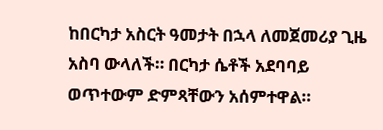ከበርካታ አስርት ዓመታት በኋላ ለመጀመሪያ ጊዜ አስባ ውላለች። በርካታ ሴቶች አደባባይ ወጥተውም ድምጻቸውን አሰምተዋል።